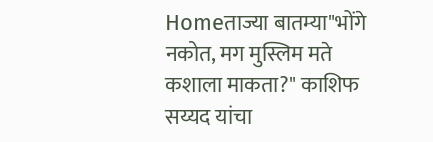Homeताज्या बातम्या"भोंगे नकोत, मग मुस्लिम मते कशाला माकता?" काशिफ सय्यद यांचा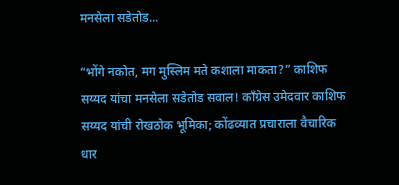मनसेला सडेतोड...

“भोंगे नकोत, मग मुस्लिम मते कशाला माकता?” काशिफ सय्यद यांचा मनसेला सडेतोड सवाल! काँग्रेस उमेदवार काशिफ सय्यद यांची रोखठोक भूमिका; कोंढव्यात प्रचाराला वैचारिक धार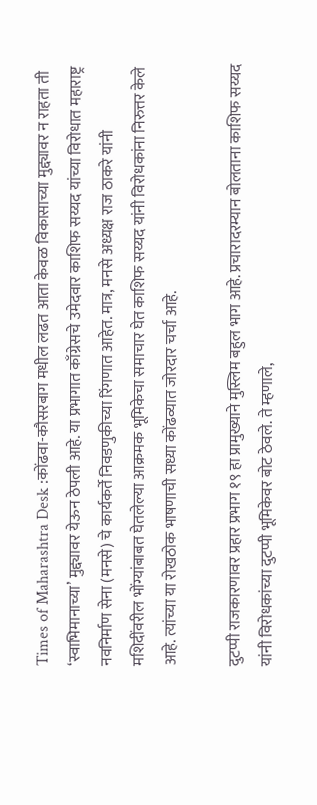Times of Maharashtra Desk :कोंढवा-कौसरबाग मधील लढत आता केवळ विकासाच्या मुद्द्यावर न राहता ती ‘स्वाभिमानाच्या’ मुद्द्यावर येऊन ठेपली आहे. या प्रभागात काँग्रेसचे उमेदवार काशिफ सय्यद यांच्या विरोधात महाराष्ट्र नवनिर्माण सेना (मनसे) चे कार्यकर्ते निवडणुकीच्या रिंगणात आहेत. मात्र, मनसे अध्यक्ष राज ठाकरे यांनी मशिदींवरील भोंग्यांबाबत घेतलेल्या आक्रमक भूमिकेचा समाचार घेत काशिफ सय्यद यांनी विरोधकांना निरुत्तर केले आहे. त्यांच्या या रोखठोक भाषणाची सध्या कोंढव्यात जोरदार चर्चा आहे.

दुटप्पी राजकारणावर प्रहार प्रभाग १९ हा प्रामुख्याने मुस्लिम बहुल भाग आहे. प्रचारादरम्यान बोलताना काशिफ सय्यद यांनी विरोधकांच्या दुटप्पी भूमिकेवर बोट ठेवले. ते म्हणाले,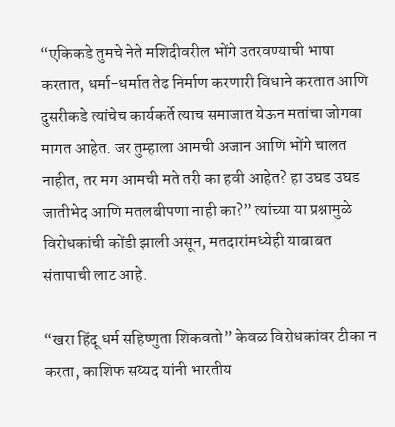“एकिकडे तुमचे नेते मशिदीवरील भोंगे उतरवण्याची भाषा करतात, धर्मा-धर्मात तेढ निर्माण करणारी विधाने करतात आणि दुसरीकडे त्यांचेच कार्यकर्ते त्याच समाजात येऊन मतांचा जोगवा मागत आहेत. जर तुम्हाला आमची अजान आणि भोंगे चालत नाहीत, तर मग आमची मते तरी का हवी आहेत? हा उघड उघड जातीभेद आणि मतलबीपणा नाही का?” त्यांच्या या प्रश्नामुळे विरोधकांची कोंडी झाली असून, मतदारांमध्येही याबाबत संतापाची लाट आहे.

“खरा हिंदू धर्म सहिष्णुता शिकवतो” केवळ विरोधकांवर टीका न करता, काशिफ सय्यद यांनी भारतीय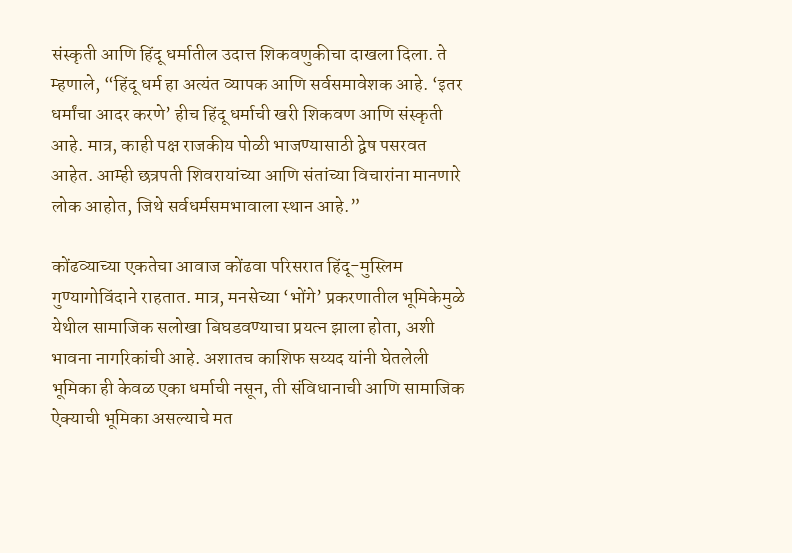संस्कृती आणि हिंदू धर्मातील उदात्त शिकवणुकीचा दाखला दिला. ते म्हणाले, “हिंदू धर्म हा अत्यंत व्यापक आणि सर्वसमावेशक आहे. ‘इतर धर्मांचा आदर करणे’ हीच हिंदू धर्माची खरी शिकवण आणि संस्कृती आहे. मात्र, काही पक्ष राजकीय पोळी भाजण्यासाठी द्वेष पसरवत आहेत. आम्ही छत्रपती शिवरायांच्या आणि संतांच्या विचारांना मानणारे लोक आहोत, जिथे सर्वधर्मसमभावाला स्थान आहे.”

कोंढव्याच्या एकतेचा आवाज कोंढवा परिसरात हिंदू-मुस्लिम गुण्यागोविंदाने राहतात. मात्र, मनसेच्या ‘भोंगे’ प्रकरणातील भूमिकेमुळे येथील सामाजिक सलोखा बिघडवण्याचा प्रयत्न झाला होता, अशी भावना नागरिकांची आहे. अशातच काशिफ सय्यद यांनी घेतलेली भूमिका ही केवळ एका धर्माची नसून, ती संविधानाची आणि सामाजिक ऐक्याची भूमिका असल्याचे मत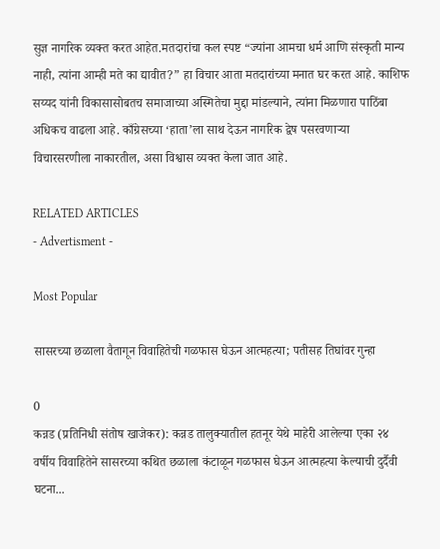सुज्ञ नागरिक व्यक्त करत आहेत.मतदारांचा कल स्पष्ट “ज्यांना आमचा धर्म आणि संस्कृती मान्य नाही, त्यांना आम्ही मते का द्यावीत?” हा विचार आता मतदारांच्या मनात घर करत आहे. काशिफ सय्यद यांनी विकासासोबतच समाजाच्या अस्मितेचा मुद्दा मांडल्याने, त्यांना मिळणारा पाठिंबा अधिकच वाढला आहे. काँग्रेसच्या ‘हाता’ला साथ देऊन नागरिक द्वेष पसरवणाऱ्या विचारसरणीला नाकारतील, असा विश्वास व्यक्त केला जात आहे.

RELATED ARTICLES
- Advertisment -

Most Popular

सासरच्या छळाला वैतागून विवाहितेची गळफास घेऊन आत्महत्या; पतीसह तिघांवर गुन्हा

0
कन्नड (प्रतिनिधी संतोष खाजेकर): कन्नड तालुक्यातील हतनूर येथे माहेरी आलेल्या एका २४ वर्षीय विवाहितेने सासरच्या कथित छळाला कंटाळून गळफास घेऊन आत्महत्या केल्याची दुर्दैवी घटना...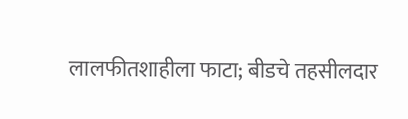लालफीतशाहीला फाटा; बीडचे तहसीलदार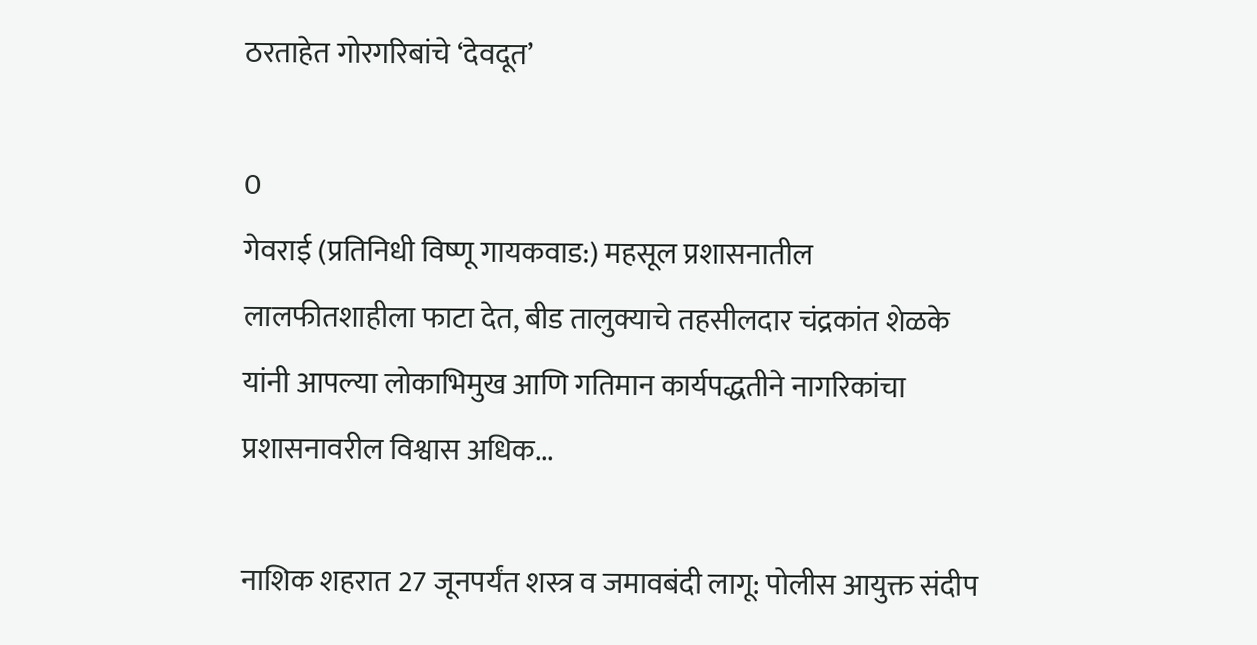ठरताहेत गोरगरिबांचे ‘देवदूत’

0
गेवराई (प्रतिनिधी विष्णू गायकवाड:) महसूल प्रशासनातील लालफीतशाहीला फाटा देत, बीड तालुक्याचे तहसीलदार चंद्रकांत शेळके यांनी आपल्या लोकाभिमुख आणि गतिमान कार्यपद्धतीने नागरिकांचा प्रशासनावरील विश्वास अधिक...

नाशिक शहरात 27 जूनपर्यंत शस्त्र व जमावबंदी लागू: पोलीस आयुक्त संदीप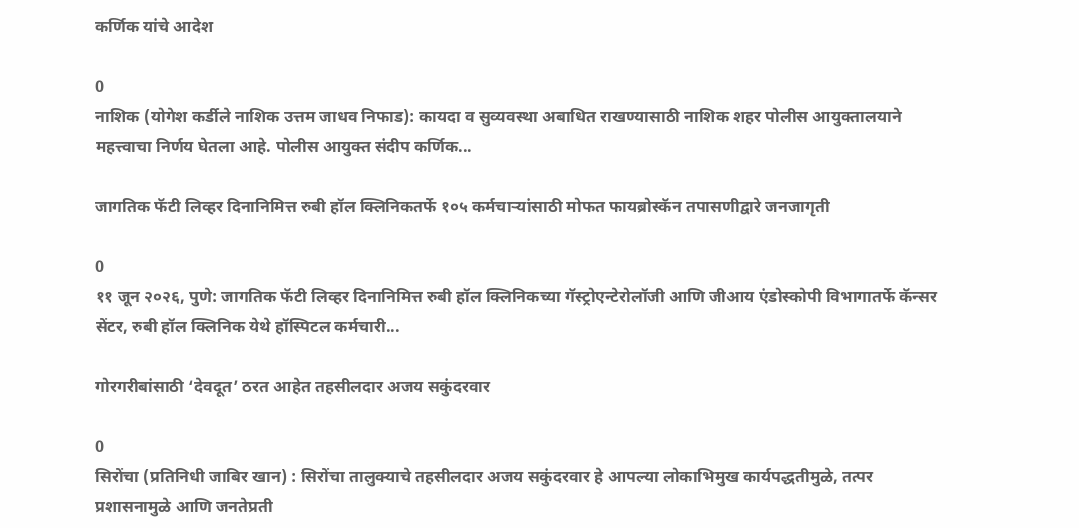कर्णिक यांचे आदेश

0
नाशिक (योगेश कर्डीले नाशिक उत्तम जाधव निफाड): कायदा व सुव्यवस्था अबाधित राखण्यासाठी नाशिक शहर पोलीस आयुक्तालयाने महत्त्वाचा निर्णय घेतला आहे. पोलीस आयुक्त संदीप कर्णिक...

जागतिक फॅटी लिव्हर दिनानिमित्त रुबी हॉल क्लिनिकतर्फे १०५ कर्मचाऱ्यांसाठी मोफत फायब्रोस्कॅन तपासणीद्वारे जनजागृती

0
११ जून २०२६, पुणे: जागतिक फॅटी लिव्हर दिनानिमित्त रुबी हॉल क्लिनिकच्या गॅस्ट्रोएन्टेरोलॉजी आणि जीआय एंडोस्कोपी विभागातर्फे कॅन्सर सेंटर, रुबी हॉल क्लिनिक येथे हॉस्पिटल कर्मचारी...

गोरगरीबांसाठी ‘देवदूत’ ठरत आहेत तहसीलदार अजय सकुंदरवार

0
सिरोंचा (प्रतिनिधी जाबिर खान) : सिरोंचा तालुक्याचे तहसीलदार अजय सकुंदरवार हे आपल्या लोकाभिमुख कार्यपद्धतीमुळे, तत्पर प्रशासनामुळे आणि जनतेप्रती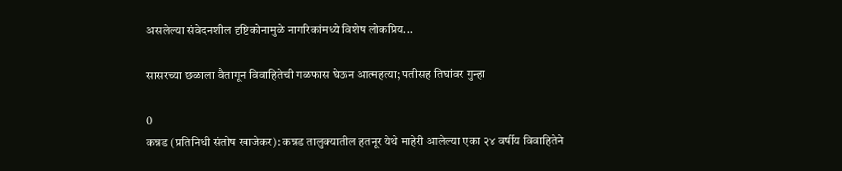असलेल्या संवेदनशील दृष्टिकोनामुळे नागरिकांमध्ये विशेष लोकप्रिय...

सासरच्या छळाला वैतागून विवाहितेची गळफास घेऊन आत्महत्या; पतीसह तिघांवर गुन्हा

0
कन्नड (प्रतिनिधी संतोष खाजेकर): कन्नड तालुक्यातील हतनूर येथे माहेरी आलेल्या एका २४ वर्षीय विवाहितेने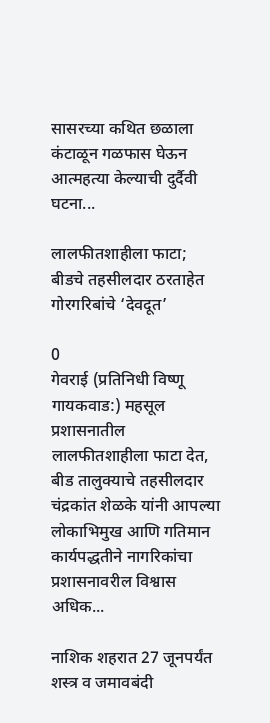सासरच्या कथित छळाला कंटाळून गळफास घेऊन आत्महत्या केल्याची दुर्दैवी घटना...

लालफीतशाहीला फाटा; बीडचे तहसीलदार ठरताहेत गोरगरिबांचे ‘देवदूत’

0
गेवराई (प्रतिनिधी विष्णू गायकवाड:) महसूल प्रशासनातील लालफीतशाहीला फाटा देत, बीड तालुक्याचे तहसीलदार चंद्रकांत शेळके यांनी आपल्या लोकाभिमुख आणि गतिमान कार्यपद्धतीने नागरिकांचा प्रशासनावरील विश्वास अधिक...

नाशिक शहरात 27 जूनपर्यंत शस्त्र व जमावबंदी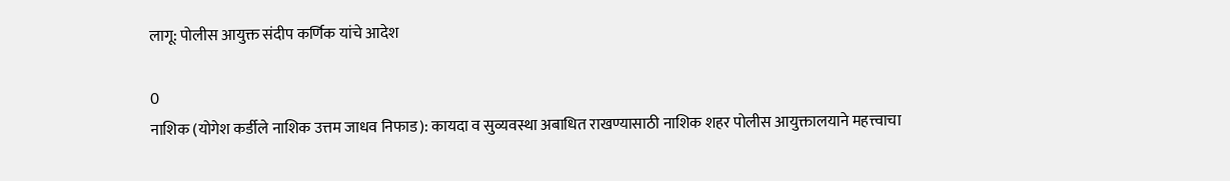लागू: पोलीस आयुक्त संदीप कर्णिक यांचे आदेश

0
नाशिक (योगेश कर्डीले नाशिक उत्तम जाधव निफाड): कायदा व सुव्यवस्था अबाधित राखण्यासाठी नाशिक शहर पोलीस आयुक्तालयाने महत्त्वाचा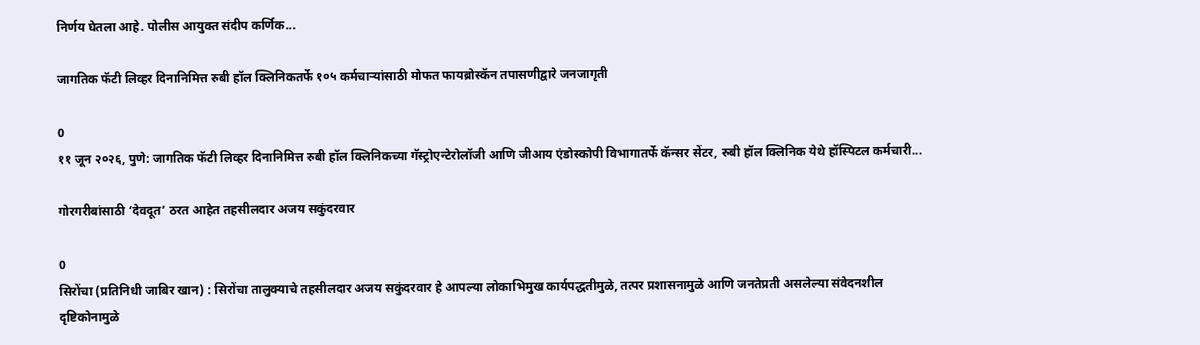निर्णय घेतला आहे. पोलीस आयुक्त संदीप कर्णिक...

जागतिक फॅटी लिव्हर दिनानिमित्त रुबी हॉल क्लिनिकतर्फे १०५ कर्मचाऱ्यांसाठी मोफत फायब्रोस्कॅन तपासणीद्वारे जनजागृती

0
११ जून २०२६, पुणे: जागतिक फॅटी लिव्हर दिनानिमित्त रुबी हॉल क्लिनिकच्या गॅस्ट्रोएन्टेरोलॉजी आणि जीआय एंडोस्कोपी विभागातर्फे कॅन्सर सेंटर, रुबी हॉल क्लिनिक येथे हॉस्पिटल कर्मचारी...

गोरगरीबांसाठी ‘देवदूत’ ठरत आहेत तहसीलदार अजय सकुंदरवार

0
सिरोंचा (प्रतिनिधी जाबिर खान) : सिरोंचा तालुक्याचे तहसीलदार अजय सकुंदरवार हे आपल्या लोकाभिमुख कार्यपद्धतीमुळे, तत्पर प्रशासनामुळे आणि जनतेप्रती असलेल्या संवेदनशील दृष्टिकोनामुळे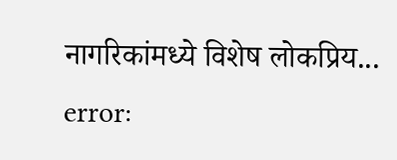नागरिकांमध्ये विशेष लोकप्रिय...
error: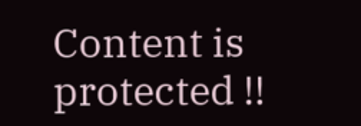Content is protected !!